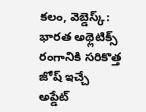కలం, వెబ్డెస్క్: భారత అథ్లెటిక్స్ రంగానికి సరికొత్త జోష్ ఇచ్చే అప్డేట్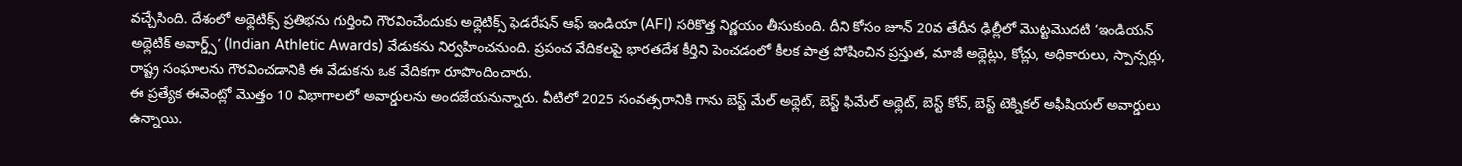వచ్చేసింది. దేశంలో అథ్లెటిక్స్ ప్రతిభను గుర్తించి గౌరవించేందుకు అథ్లెటిక్స్ ఫెడరేషన్ ఆఫ్ ఇండియా (AFI) సరికొత్త నిర్ణయం తీసుకుంది. దీని కోసం జూన్ 20వ తేదీన ఢిల్లీలో మొట్టమొదటి ‘ఇండియన్ అథ్లెటిక్ అవార్డ్స్’ (Indian Athletic Awards) వేడుకను నిర్వహించనుంది. ప్రపంచ వేదికలపై భారతదేశ కీర్తిని పెంచడంలో కీలక పాత్ర పోషించిన ప్రస్తుత, మాజీ అథ్లెట్లు, కోచ్లు, అధికారులు, స్పాన్సర్లు, రాష్ట్ర సంఘాలను గౌరవించడానికి ఈ వేడుకను ఒక వేదికగా రూపొందించారు.
ఈ ప్రత్యేక ఈవెంట్లో మొత్తం 10 విభాగాలలో అవార్డులను అందజేయనున్నారు. వీటిలో 2025 సంవత్సరానికి గాను బెస్ట్ మేల్ అథ్లెట్, బెస్ట్ ఫిమేల్ అథ్లెట్, బెస్ట్ కోచ్, బెస్ట్ టెక్నికల్ అఫీషియల్ అవార్డులు ఉన్నాయి.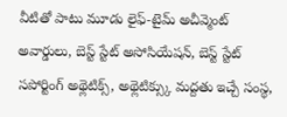వీటితో పాటు మూడు లైఫ్-టైమ్ అచీవ్మెంట్ అవార్డులు, బెస్ట్ స్టేట్ అసోసియేషన్, బెస్ట్ స్టేట్ సపోర్టింగ్ అథ్లెటిక్స్, అథ్లెటిక్స్కు మద్దతు ఇచ్చే సంస్థ,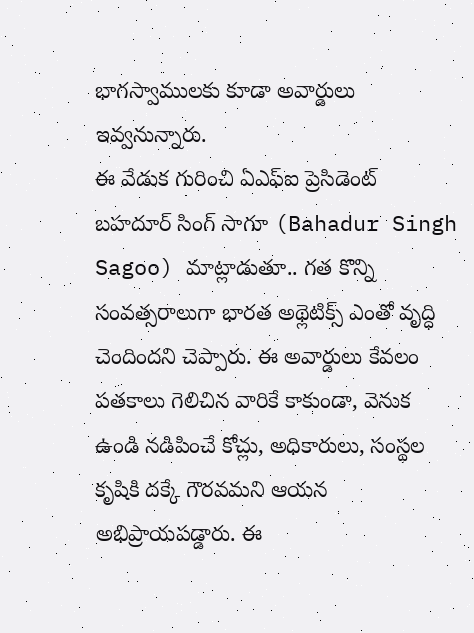భాగస్వాములకు కూడా అవార్డులు ఇవ్వనున్నారు.
ఈ వేడుక గురించి ఏఎఫ్ఐ ప్రెసిడెంట్ బహదూర్ సింగ్ సాగూ (Bahadur Singh Sagoo) మాట్లాడుతూ.. గత కొన్ని సంవత్సరాలుగా భారత అథ్లెటిక్స్ ఎంతో వృద్ధి చెందిందని చెప్పారు. ఈ అవార్డులు కేవలం పతకాలు గెలిచిన వారికే కాకుండా, వెనుక ఉండి నడిపించే కోచ్లు, అధికారులు, సంస్థల కృషికి దక్కే గౌరవమని ఆయన అభిప్రాయపడ్డారు. ఈ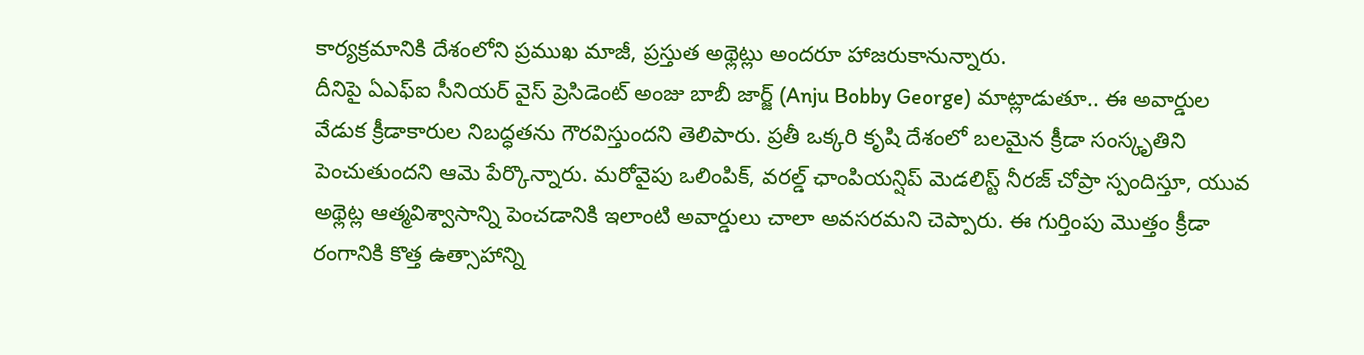కార్యక్రమానికి దేశంలోని ప్రముఖ మాజీ, ప్రస్తుత అథ్లెట్లు అందరూ హాజరుకానున్నారు.
దీనిపై ఏఎఫ్ఐ సీనియర్ వైస్ ప్రెసిడెంట్ అంజు బాబీ జార్జ్ (Anju Bobby George) మాట్లాడుతూ.. ఈ అవార్డుల వేడుక క్రీడాకారుల నిబద్ధతను గౌరవిస్తుందని తెలిపారు. ప్రతీ ఒక్కరి కృషి దేశంలో బలమైన క్రీడా సంస్కృతిని పెంచుతుందని ఆమె పేర్కొన్నారు. మరోవైపు ఒలింపిక్, వరల్డ్ ఛాంపియన్షిప్ మెడలిస్ట్ నీరజ్ చోప్రా స్పందిస్తూ, యువ అథ్లెట్ల ఆత్మవిశ్వాసాన్ని పెంచడానికి ఇలాంటి అవార్డులు చాలా అవసరమని చెప్పారు. ఈ గుర్తింపు మొత్తం క్రీడా రంగానికి కొత్త ఉత్సాహాన్ని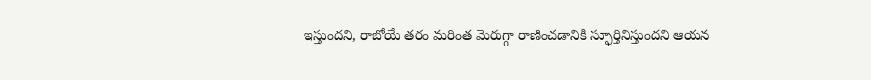ఇస్తుందని, రాబోయే తరం మరింత మెరుగ్గా రాణించడానికి స్ఫూర్తినిస్తుందని ఆయన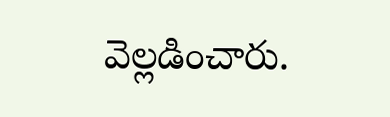వెల్లడించారు.